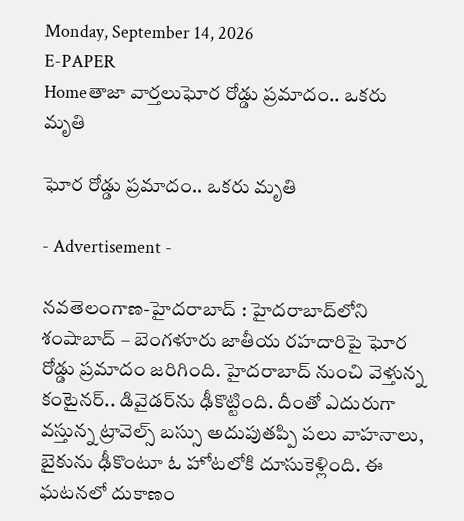Monday, September 14, 2026
E-PAPER
Homeతాజా వార్తలుఘోర రోడ్డు ప్రమాదం.. ఒకరు మృతి

ఘోర రోడ్డు ప్రమాదం.. ఒకరు మృతి

- Advertisement -

నవతెలంగాణ-హైదరాబాద్‌ : హైదరాబాద్‌లోని శంషాబాద్ – బెంగళూరు జాతీయ రహదారిపై ఘోర రోడ్డు ప్రమాదం జరిగింది. హైదరాబాద్ నుంచి వెళ్తున్న కంటైనర్.. డివైడర్‌ను ఢీకొట్టింది. దీంతో ఎదురుగా వస్తున్న ట్రావెల్స్ బస్సు అదుపుతప్పి పలు వాహనాలు, బైకును ఢీకొంటూ ఓ హోటలోకి దూసుకెళ్లింది. ఈ ఘటనలో దుకాణం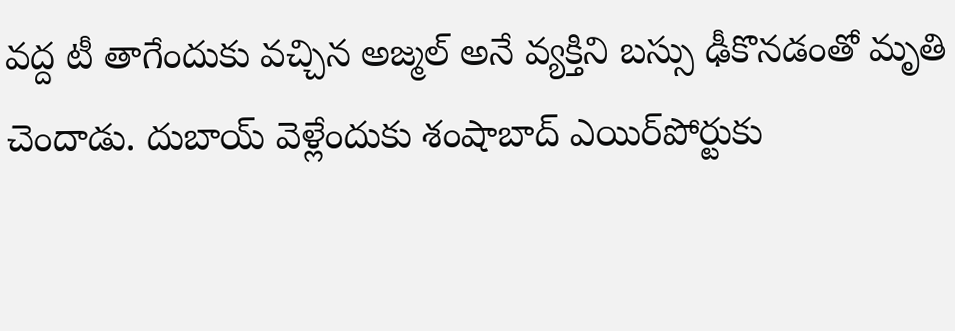వద్ద టీ తాగేందుకు వచ్చిన అజ్మల్‌ అనే వ్యక్తిని బస్సు ఢీకొనడంతో మృతి చెందాడు. దుబాయ్‌ వెళ్లేందుకు శంషాబాద్ ఎయిర్‌పోర్టుకు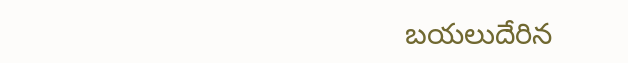బయలుదేరిన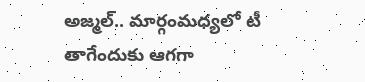అజ్మల్.. మార్గంమధ్యలో టీ తాగేందుకు ఆగగా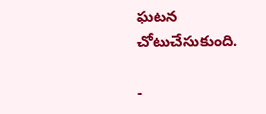ఘటన చోటుచేసుకుంది.

-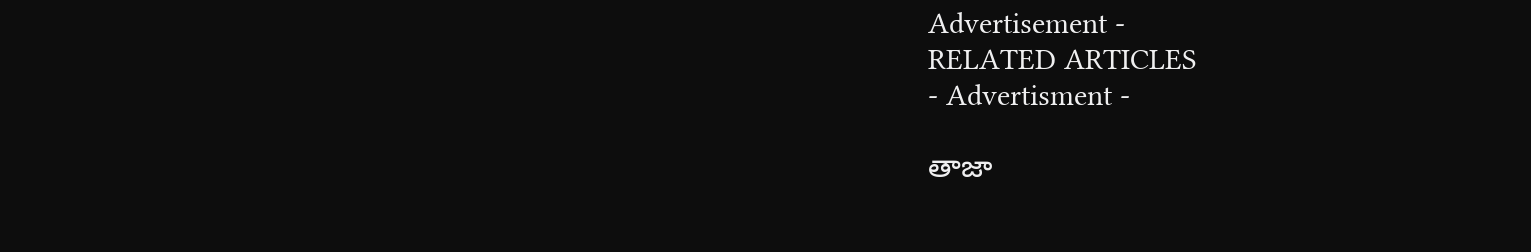Advertisement -
RELATED ARTICLES
- Advertisment -

తాజా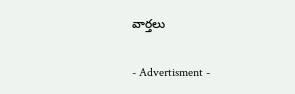వార్తలు

- Advertisment -